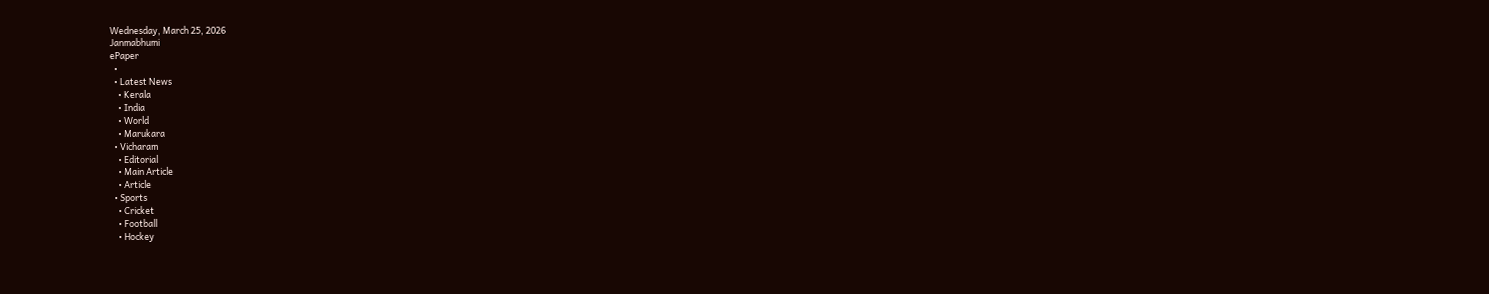Wednesday, March 25, 2026
Janmabhumi
ePaper
  •
  • Latest News
    • Kerala
    • India
    • World
    • Marukara
  • Vicharam
    • Editorial
    • Main Article
    • Article
  • Sports
    • Cricket
    • Football
    • Hockey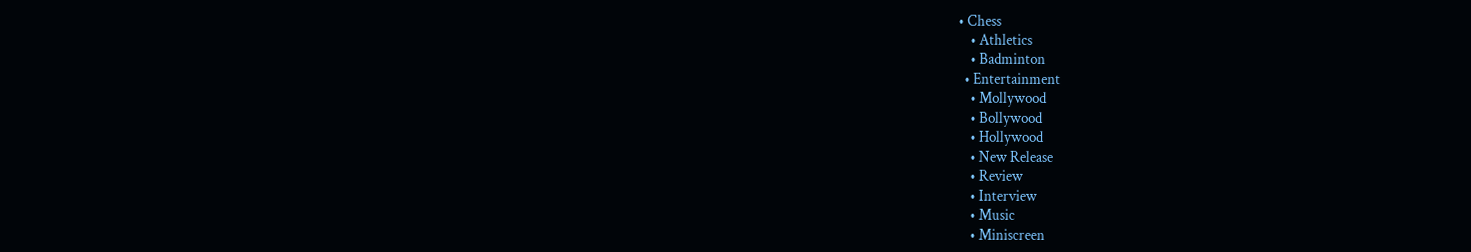• Chess
    • Athletics
    • Badminton
  • Entertainment
    • Mollywood
    • Bollywood
    • Hollywood
    • New Release
    • Review
    • Interview
    • Music
    • Miniscreen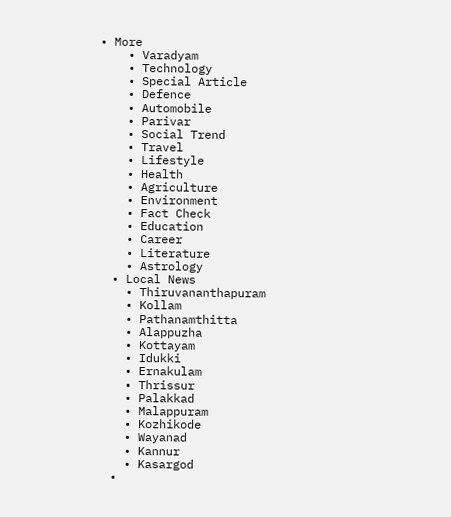• More
    • Varadyam
    • Technology
    • Special Article
    • Defence
    • Automobile
    • Parivar
    • Social Trend
    • Travel
    • Lifestyle
    • Health
    • Agriculture
    • Environment
    • Fact Check
    • Education
    • Career
    • Literature
    • Astrology
  • Local News
    • Thiruvananthapuram
    • Kollam
    • Pathanamthitta
    • Alappuzha
    • Kottayam
    • Idukki
    • Ernakulam
    • Thrissur
    • Palakkad
    • Malappuram
    • Kozhikode
    • Wayanad
    • Kannur
    • Kasargod
  •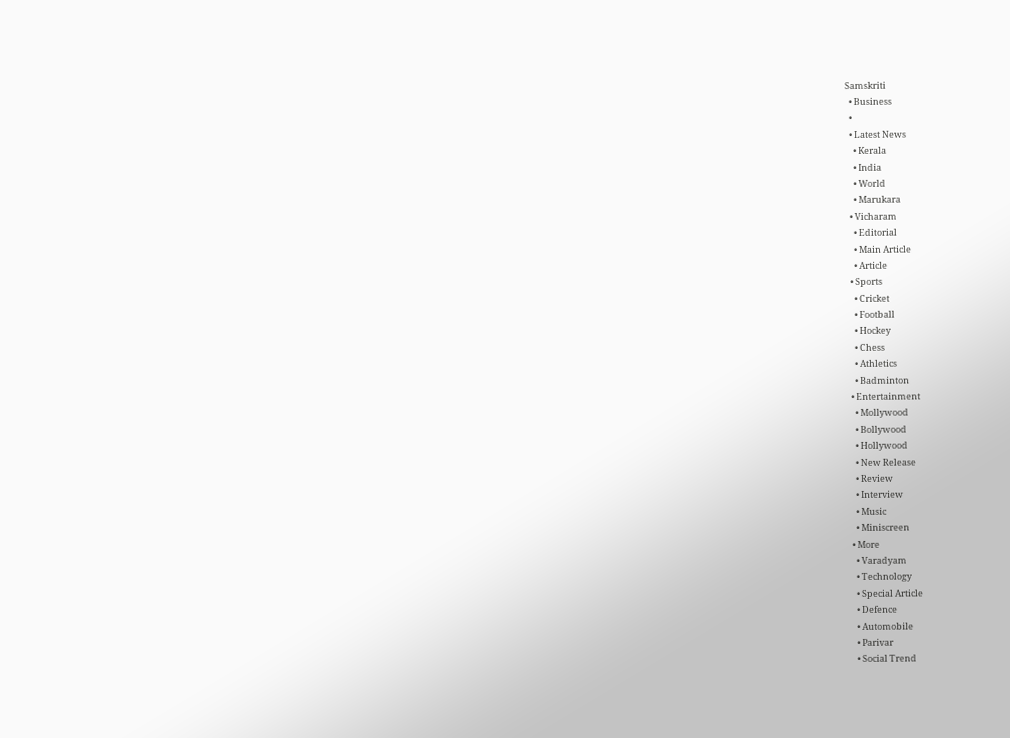Samskriti
  • Business
  •
  • Latest News
    • Kerala
    • India
    • World
    • Marukara
  • Vicharam
    • Editorial
    • Main Article
    • Article
  • Sports
    • Cricket
    • Football
    • Hockey
    • Chess
    • Athletics
    • Badminton
  • Entertainment
    • Mollywood
    • Bollywood
    • Hollywood
    • New Release
    • Review
    • Interview
    • Music
    • Miniscreen
  • More
    • Varadyam
    • Technology
    • Special Article
    • Defence
    • Automobile
    • Parivar
    • Social Trend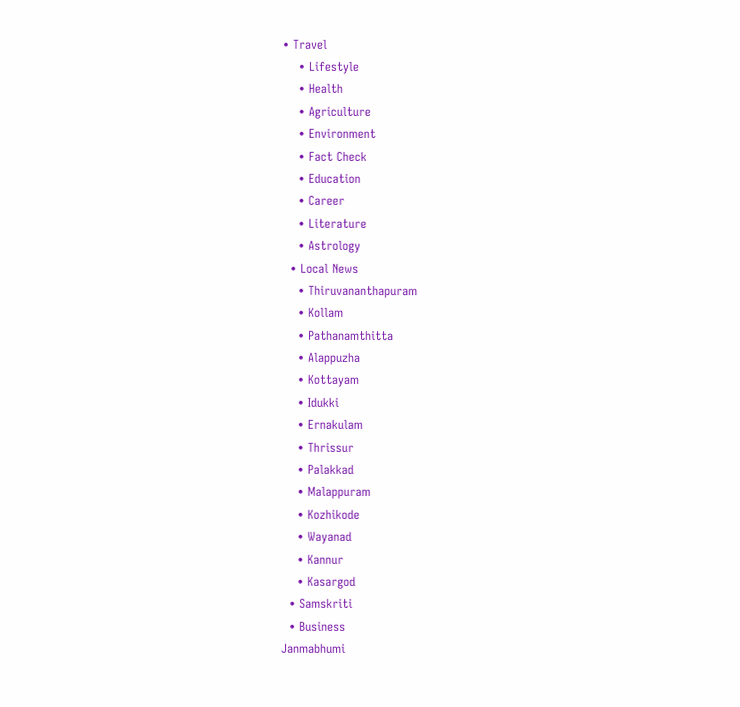• Travel
    • Lifestyle
    • Health
    • Agriculture
    • Environment
    • Fact Check
    • Education
    • Career
    • Literature
    • Astrology
  • Local News
    • Thiruvananthapuram
    • Kollam
    • Pathanamthitta
    • Alappuzha
    • Kottayam
    • Idukki
    • Ernakulam
    • Thrissur
    • Palakkad
    • Malappuram
    • Kozhikode
    • Wayanad
    • Kannur
    • Kasargod
  • Samskriti
  • Business
Janmabhumi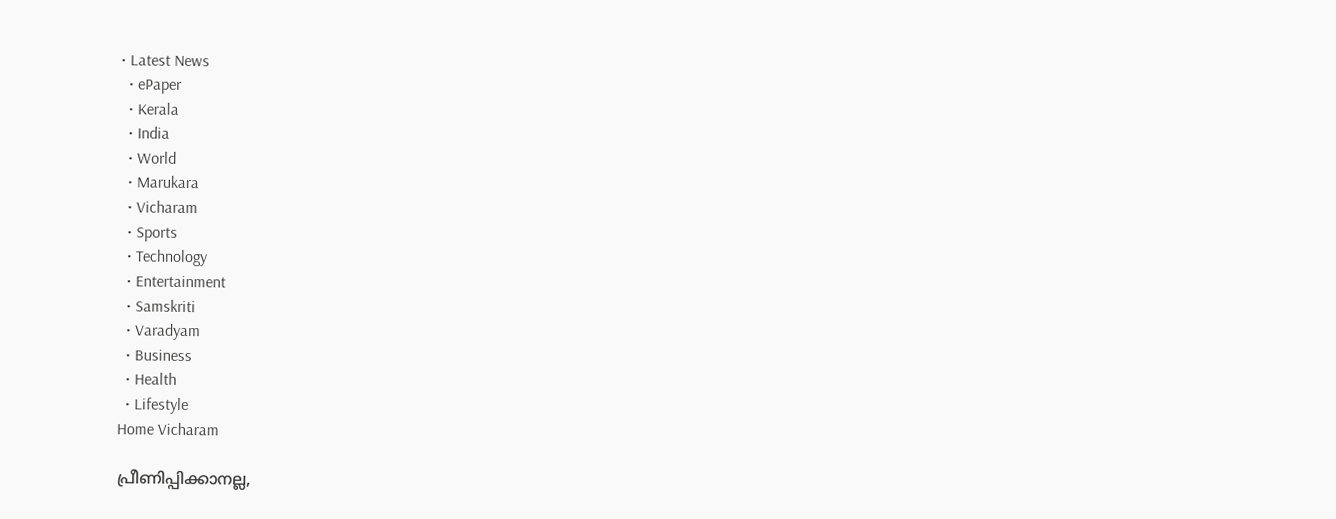• Latest News
  • ePaper
  • Kerala
  • India
  • World
  • Marukara
  • Vicharam
  • Sports
  • Technology
  • Entertainment
  • Samskriti
  • Varadyam
  • Business
  • Health
  • Lifestyle
Home Vicharam

പ്രീണിപ്പിക്കാനല്ല,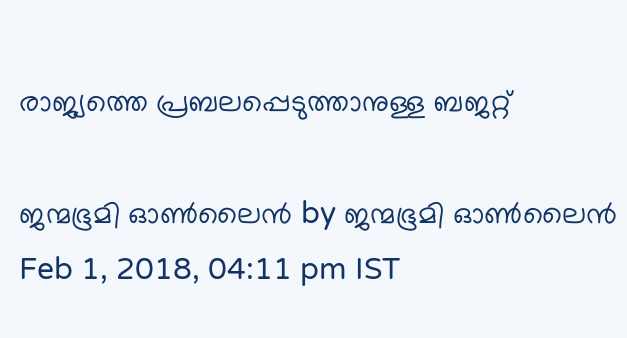രാജ്യത്തെ പ്രബലപ്പെടുത്താനുള്ള ബജറ്റ്

ജന്മഭൂമി ഓണ്‍ലൈന്‍ by ജന്മഭൂമി ഓണ്‍ലൈന്‍
Feb 1, 2018, 04:11 pm IST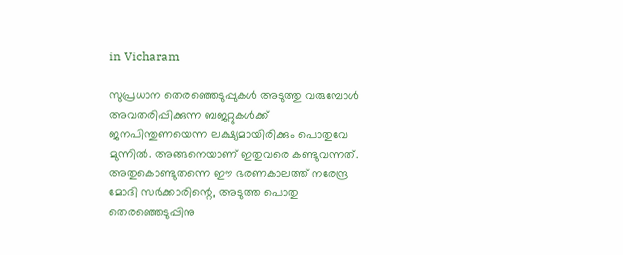in Vicharam

സുപ്രധാന തെരഞ്ഞെടുപ്പുകള്‍ അടുത്തു വരുമ്പോള്‍ അവതരിപ്പിക്കുന്ന ബജറ്റുകള്‍ക്ക് ജനപിന്തുണയെന്ന ലക്ഷ്യമായിരിക്കും പൊതുവേ മുന്നില്‍. അങ്ങനെയാണ് ഇതുവരെ കണ്ടുവന്നത്. അതുകൊണ്ടുതന്നെ ഈ ഭരണകാലത്ത് നരേന്ദ്ര മോദി സര്‍ക്കാരിന്റെ, അടുത്ത പൊതു തെരഞ്ഞെടുപ്പിനു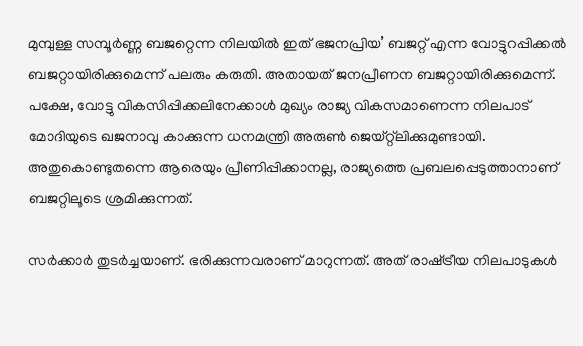മുമ്പുള്ള സമ്പൂര്‍ണ്ണ ബജറ്റെന്ന നിലയില്‍ ഇത് ഭജനപ്രിയ’ ബജറ്റ് എന്ന വോട്ടുറപ്പിക്കല്‍ ബജറ്റായിരിക്കുമെന്ന് പലരും കരുതി. അതായത് ജനപ്രീണന ബജറ്റായിരിക്കുമെന്ന്. പക്ഷേ, വോട്ടു വികസിപ്പിക്കലിനേക്കാള്‍ മുഖ്യം രാജ്യ വികസമാണെന്ന നിലപാട് മോദിയുടെ ഖജനാവു കാക്കുന്ന ധനമന്ത്രി അരുണ്‍ ജെയ്റ്റ്ലിക്കുമുണ്ടായി. അതുകൊണ്ടുതന്നെ ആരെയും പ്രീണിപ്പിക്കാനല്ല, രാജ്യത്തെ പ്രബലപ്പെടുത്താനാണ് ബജറ്റിലൂടെ ശ്രമിക്കുന്നത്.

സര്‍ക്കാര്‍ തുടര്‍ച്ചയാണ്. ഭരിക്കുന്നവരാണ് മാറുന്നത്. അത് രാഷ്‌ട്രീയ നിലപാടുകള്‍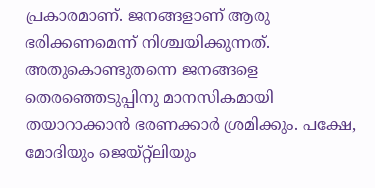പ്രകാരമാണ്. ജനങ്ങളാണ് ആരു ഭരിക്കണമെന്ന് നിശ്ചയിക്കുന്നത്. അതുകൊണ്ടുതന്നെ ജനങ്ങളെ തെരഞ്ഞെടുപ്പിനു മാനസികമായി തയാറാക്കാന്‍ ഭരണക്കാര്‍ ശ്രമിക്കും. പക്ഷേ, മോദിയും ജെയ്റ്റ്ലിയും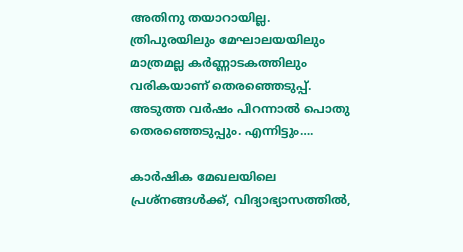അതിനു തയാറായില്ല. ത്രിപുരയിലും മേഘാലയയിലും മാത്രമല്ല കര്‍ണ്ണാടകത്തിലും വരികയാണ് തെരഞ്ഞെടുപ്പ്. അടുത്ത വര്‍ഷം പിറന്നാല്‍ പൊതു തെരഞ്ഞെടുപ്പും. എന്നിട്ടും….

കാര്‍ഷിക മേഖലയിലെ പ്രശ്നങ്ങള്‍ക്ക്, വിദ്യാഭ്യാസത്തില്‍,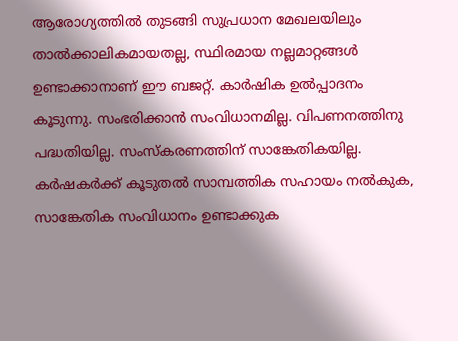ആരോഗ്യത്തില്‍ തുടങ്ങി സുപ്രധാന മേഖലയിലും താല്‍ക്കാലികമായതല്ല, സ്ഥിരമായ നല്ലമാറ്റങ്ങള്‍ ഉണ്ടാക്കാനാണ് ഈ ബജറ്റ്. കാര്‍ഷിക ഉല്‍പ്പാദനം കൂടുന്നു. സംഭരിക്കാന്‍ സംവിധാനമില്ല. വിപണനത്തിനു പദ്ധതിയില്ല. സംസ്‌കരണത്തിന് സാങ്കേതികയില്ല. കര്‍ഷകര്‍ക്ക് കൂടുതല്‍ സാമ്പത്തിക സഹായം നല്‍കുക, സാങ്കേതിക സംവിധാനം ഉണ്ടാക്കുക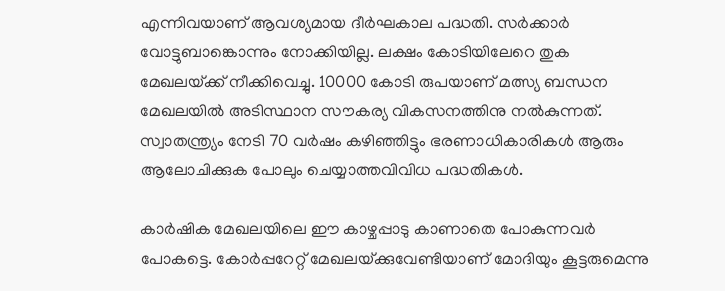എന്നിവയാണ് ആവശ്യമായ ദീര്‍ഘകാല പദ്ധതി. സര്‍ക്കാര്‍ വോട്ടുബാങ്കൊന്നും നോക്കിയില്ല. ലക്ഷം കോടിയിലേറെ തുക മേഖലയ്‌ക്ക് നീക്കിവെച്ചു. 10000 കോടി രുപയാണ് മത്സ്യ ബന്ധന മേഖലയില്‍ അടിസ്ഥാന സൗകര്യ വികസനത്തിനു നല്‍കുന്നത്. സ്വാതന്ത്ര്യം നേടി 70 വര്‍ഷം കഴിഞ്ഞിട്ടും ഭരണാധികാരികള്‍ ആരും ആലോചിക്കുക പോലും ചെയ്യാത്തവിവിധ പദ്ധതികള്‍.

കാര്‍ഷിക മേഖലയിലെ ഈ കാഴ്ചപ്പാടു കാണാതെ പോകുന്നവര്‍ പോകട്ടെ. കോര്‍പ്പറേറ്റ് മേഖലയ്‌ക്കുവേണ്ടിയാണ് മോദിയും കൂട്ടരുമെന്നു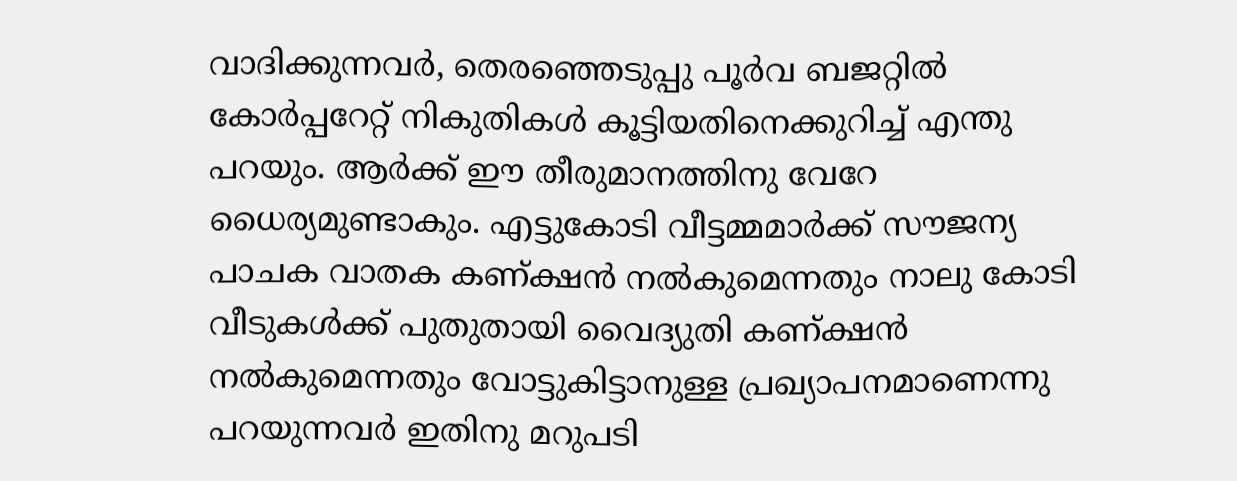വാദിക്കുന്നവര്‍, തെരഞ്ഞെടുപ്പു പൂര്‍വ ബജറ്റില്‍ കോര്‍പ്പറേറ്റ് നികുതികള്‍ കൂട്ടിയതിനെക്കുറിച്ച് എന്തു പറയും. ആര്‍ക്ക് ഈ തീരുമാനത്തിനു വേറേ ധൈര്യമുണ്ടാകും. എട്ടുകോടി വീട്ടമ്മമാര്‍ക്ക് സൗജന്യ പാചക വാതക കണ്ക്ഷന്‍ നല്‍കുമെന്നതും നാലു കോടി വീടുകള്‍ക്ക് പുതുതായി വൈദ്യുതി കണ്ക്ഷന്‍ നല്‍കുമെന്നതും വോട്ടുകിട്ടാനുള്ള പ്രഖ്യാപനമാണെന്നു പറയുന്നവര്‍ ഇതിനു മറുപടി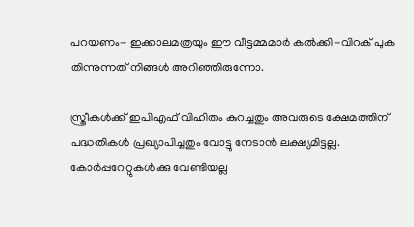പറയണം- ഇക്കാലമത്രയും ഈ വീട്ടമ്മമാര്‍ കല്‍ക്കി-വിറക് പുക തിന്നുന്നത് നിങ്ങള്‍ അറിഞ്ഞിരുന്നോ.

സ്ത്രീകള്‍ക്ക് ഇപിഎഫ് വിഹിതം കുറച്ചതും അവരുടെ ക്ഷേമത്തിന് പദ്ധതികള്‍ പ്രഖ്യാപിച്ചതും വോട്ടു നേടാന്‍ ലക്ഷ്യമിട്ടല്ല. കോര്‍പ്പറേറ്റുകള്‍ക്കു വേണ്ടിയല്ല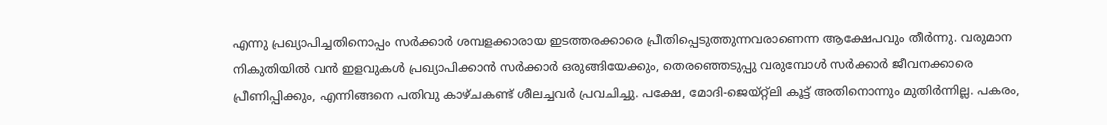എന്നു പ്രഖ്യാപിച്ചതിനൊപ്പം സര്‍ക്കാര്‍ ശമ്പളക്കാരായ ഇടത്തരക്കാരെ പ്രീതിപ്പെടുത്തുന്നവരാണെന്ന ആക്ഷേപവും തീര്‍ന്നു. വരുമാന നികുതിയില്‍ വന്‍ ഇളവുകള്‍ പ്രഖ്യാപിക്കാന്‍ സര്‍ക്കാര്‍ ഒരുങ്ങിയേക്കും, തെരഞ്ഞെടുപ്പു വരുമ്പോള്‍ സര്‍ക്കാര്‍ ജീവനക്കാരെ പ്രീണിപ്പിക്കും, എന്നിങ്ങനെ പതിവു കാഴ്ചകണ്ട് ശീലച്ചവര്‍ പ്രവചിച്ചു. പക്ഷേ, മോദി-ജെയ്റ്റ്ലി കൂട്ട് അതിനൊന്നും മുതിര്‍ന്നില്ല. പകരം,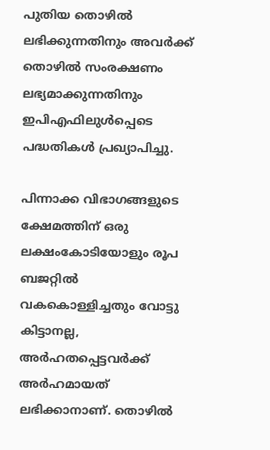പുതിയ തൊഴില്‍ ലഭിക്കുന്നതിനും അവര്‍ക്ക് തൊഴില്‍ സംരക്ഷണം ലഭ്യമാക്കുന്നതിനും ഇപിഎഫിലുള്‍പ്പെടെ പദ്ധതികള്‍ പ്രഖ്യാപിച്ചു.

പിന്നാക്ക വിഭാഗങ്ങളുടെ ക്ഷേമത്തിന് ഒരു ലക്ഷംകോടിയോളും രൂപ ബജറ്റില്‍ വകകൊള്ളിച്ചതും വോട്ടു കിട്ടാനല്ല, അര്‍ഹതപ്പെട്ടവര്‍ക്ക് അര്‍ഹമായത് ലഭിക്കാനാണ്. തൊഴില്‍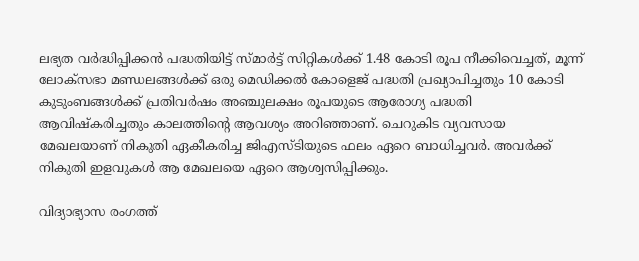ലഭ്യത വര്‍ദ്ധിപ്പിക്കന്‍ പദ്ധതിയിട്ട് സ്മാര്‍ട്ട് സിറ്റികള്‍ക്ക് 1.48 കോടി രൂപ നീക്കിവെച്ചത്, മൂന്ന് ലോക്സഭാ മണ്ഡലങ്ങള്‍ക്ക് ഒരു മെഡിക്കല്‍ കോളെജ് പദ്ധതി പ്രഖ്യാപിച്ചതും 10 കോടി കുടുംബങ്ങള്‍ക്ക് പ്രതിവര്‍ഷം അഞ്ചുലക്ഷം രൂപയുടെ ആരോഗ്യ പദ്ധതി ആവിഷ്‌കരിച്ചതും കാലത്തിന്റെ ആവശ്യം അറിഞ്ഞാണ്. ചെറുകിട വ്യവസായ മേഖലയാണ് നികുതി ഏകീകരിച്ച ജിഎസ്ടിയുടെ ഫലം ഏറെ ബാധിച്ചവര്‍. അവര്‍ക്ക് നികുതി ഇളവുകള്‍ ആ മേഖലയെ ഏറെ ആശ്വസിപ്പിക്കും.

വിദ്യാഭ്യാസ രംഗത്ത്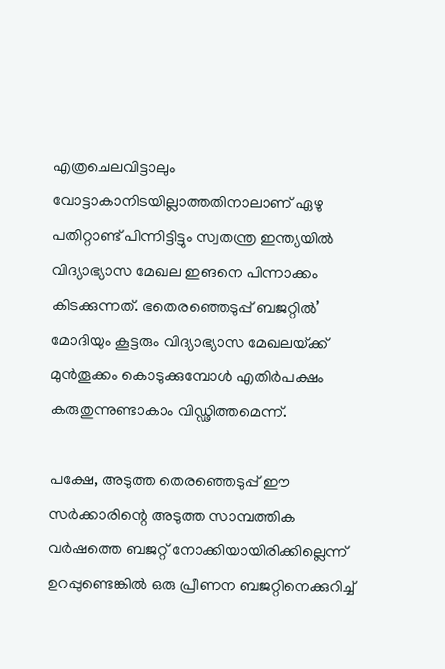എത്രചെലവിട്ടാലും വോട്ടാകാനിടയില്ലാത്തതിനാലാണ് ഏഴു പതിറ്റാണ്ട് പിന്നിട്ടിട്ടും സ്വതന്ത്ര ഇന്ത്യയില്‍ വിദ്യാഭ്യാസ മേഖല ഇങനെ പിന്നാക്കം കിടക്കുന്നത്. ഭതെരഞ്ഞെടുപ്പ് ബജറ്റില്‍’ മോദിയും കൂട്ടരും വിദ്യാഭ്യാസ മേഖലയ്‌ക്ക് മുന്‍തൂക്കം കൊടുക്കുമ്പോള്‍ എതിര്‍പക്ഷം കരുതുന്നുണ്ടാകാം വിഡ്ഢിത്തമെന്ന്.

പക്ഷേ, അടുത്ത തെരഞ്ഞെടുപ്പ് ഈ സര്‍ക്കാരിന്റെ അടുത്ത സാമ്പത്തിക വര്‍ഷത്തെ ബജറ്റ് നോക്കിയായിരിക്കില്ലെന്ന് ഉറപ്പുണ്ടെങ്കില്‍ ഒരു പ്രീണന ബജറ്റിനെക്കുറിച്ച്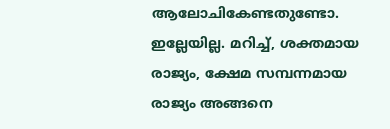ആലോചികേണ്ടതുണ്ടോ. ഇല്ലേയില്ല. മറിച്ച്, ശക്തമായ രാജ്യം, ക്ഷേമ സമ്പന്നമായ രാജ്യം അങ്ങനെ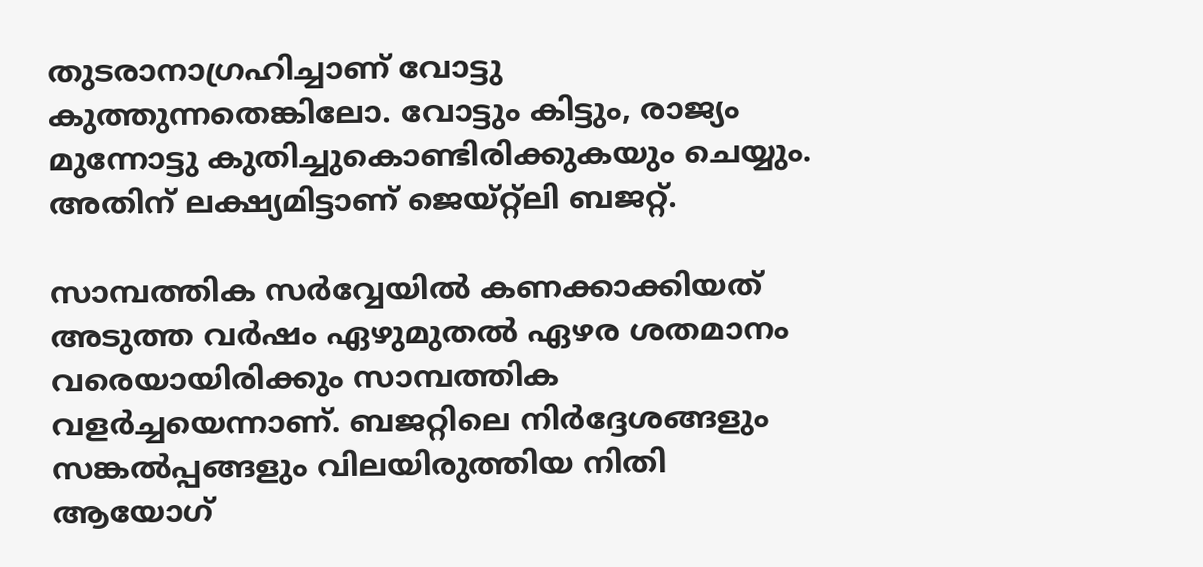തുടരാനാഗ്രഹിച്ചാണ് വോട്ടു കുത്തുന്നതെങ്കിലോ. വോട്ടും കിട്ടും, രാജ്യം മുന്നോട്ടു കുതിച്ചുകൊണ്ടിരിക്കുകയും ചെയ്യും. അതിന് ലക്ഷ്യമിട്ടാണ് ജെയ്റ്റ്ലി ബജറ്റ്.

സാമ്പത്തിക സര്‍വ്വേയില്‍ കണക്കാക്കിയത് അടുത്ത വര്‍ഷം ഏഴുമുതല്‍ ഏഴര ശതമാനം വരെയായിരിക്കും സാമ്പത്തിക വളര്‍ച്ചയെന്നാണ്. ബജറ്റിലെ നിര്‍ദ്ദേശങ്ങളും സങ്കല്‍പ്പങ്ങളും വിലയിരുത്തിയ നിതി ആയോഗ്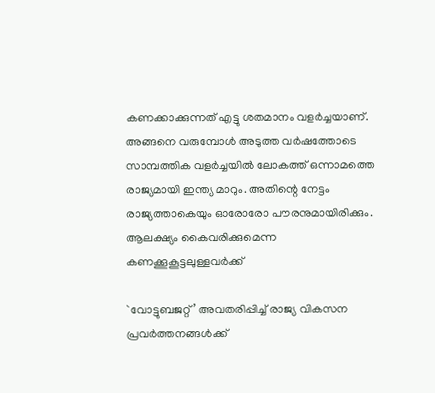കണക്കാക്കുന്നത് എട്ടു ശതമാനം വളര്‍ച്ചയാണ്. അങ്ങനെ വരുമ്പോള്‍ അടുത്ത വര്‍ഷത്തോടെ സാമ്പത്തിക വളര്‍ച്ചയില്‍ ലോകത്ത് ഒന്നാമത്തെ രാജ്യമായി ഇന്ത്യ മാറും. അതിന്റെ നേട്ടം രാജ്യത്താകെയും ഓരോരോ പൗരനുമായിരിക്കും. ആലക്ഷ്യം കൈവരിക്കുമെന്ന കണക്കൂകൂട്ടലുള്ളവര്‍ക്ക്

`വോട്ടുബജറ്റ്’ അവതരിപ്പിച്ച് രാജ്യ വികസന പ്രവര്‍ത്തനങ്ങള്‍ക്ക്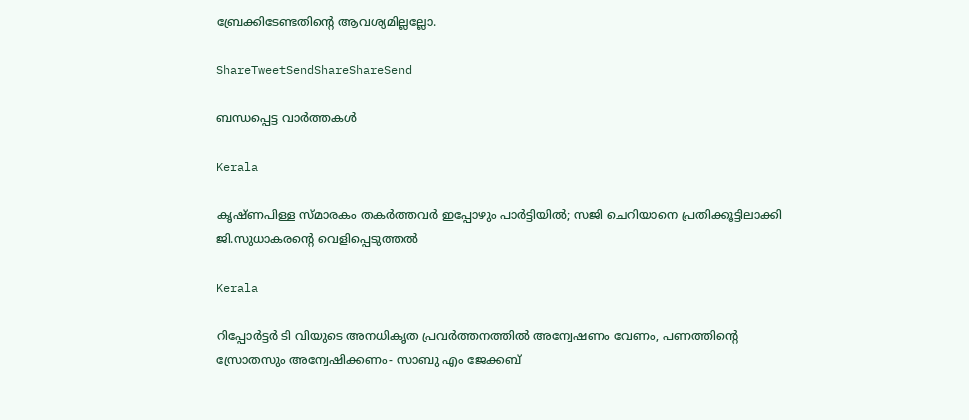ബ്രേക്കിടേണ്ടതിന്റെ ആവശ്യമില്ലല്ലോ.

ShareTweetSendShareShareSend

ബന്ധപ്പെട്ട വാര്‍ത്തകള്‍

Kerala

കൃഷ്ണപിള്ള സ്മാരകം തകർത്തവർ ഇപ്പോഴും പാർട്ടിയിൽ; സജി ചെറിയാനെ പ്രതിക്കൂട്ടിലാക്കി ജി.സുധാകരന്റെ വെളിപ്പെടുത്തൽ

Kerala

റിപ്പോര്‍ട്ടര്‍ ടി വിയുടെ അനധികൃത പ്രവര്‍ത്തനത്തില്‍ അന്വേഷണം വേണം, പണത്തിന്റെ സ്രോതസും അന്വേഷിക്കണം- സാബു എം ജേക്കബ്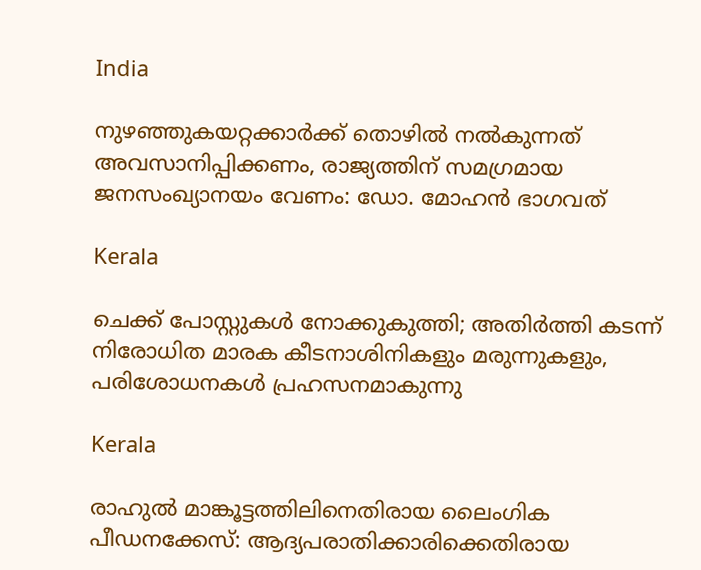India

നുഴഞ്ഞുകയറ്റക്കാര്‍ക്ക് തൊഴില്‍ നൽകുന്നത് അവസാനിപ്പിക്കണം, രാജ്യത്തിന് സമഗ്രമായ ജനസംഖ്യാനയം വേണം: ഡോ. മോഹന്‍ ഭാഗവത്

Kerala

ചെക്ക് പോസ്റ്റുകള്‍ നോക്കുകുത്തി; അതിര്‍ത്തി കടന്ന് നിരോധിത മാരക കീടനാശിനികളും മരുന്നുകളും, പരിശോധനകള്‍ പ്രഹസനമാകുന്നു

Kerala

രാഹുല്‍ മാങ്കൂട്ടത്തിലിനെതിരായ ലൈംഗിക പീഡനക്കേസ്: ആദ്യപരാതിക്കാരിക്കെതിരായ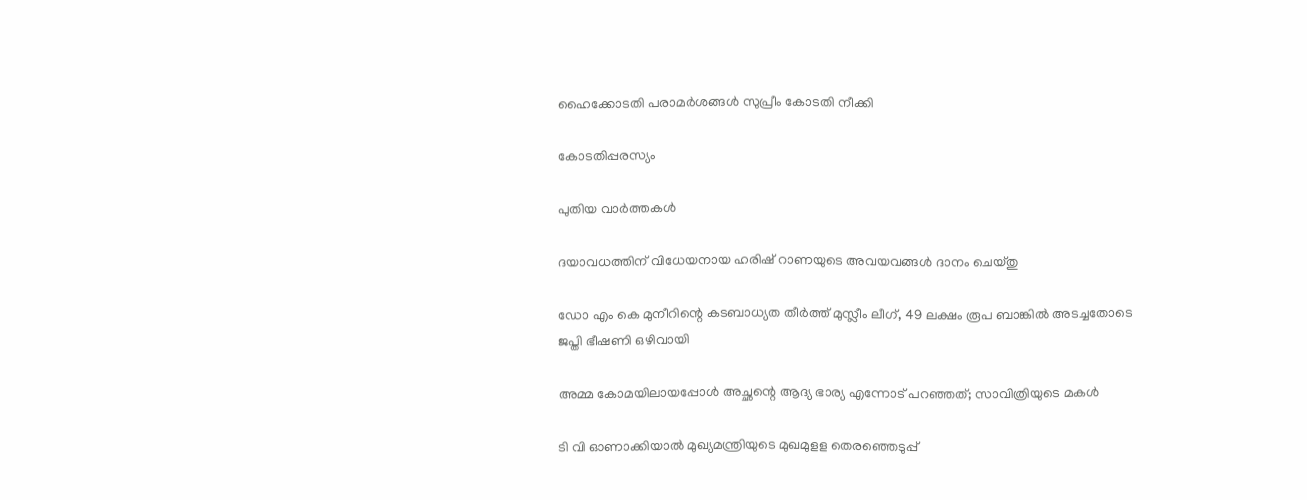ഹൈക്കോടതി പരാമര്‍ശങ്ങള്‍ സുപ്രീം കോടതി നീക്കി

കോടതിപ്പരസ്യം

പുതിയ വാര്‍ത്തകള്‍

ദയാവധത്തിന് വിധേയനായ ഹരിഷ് റാണയുടെ അവയവങ്ങള്‍ ദാനം ചെയ്തു

ഡോ എം കെ മുനീറിന്റെ കടബാധ്യത തീര്‍ത്ത് മുസ്ലീം ലീഗ്, 49 ലക്ഷം രൂപ ബാങ്കില്‍ അടച്ചതോടെ ജപ്തി ഭീഷണി ഒഴിവായി

അമ്മ കോമയിലായപ്പോൾ അച്ഛന്റെ ആദ്യ ഭാര്യ എന്നോട് പറഞ്ഞത്; സാവിത്രിയുടെ മകൾ

ടി വി ഓണാക്കിയാല്‍ മുഖ്യമന്ത്രിയുടെ മുഖമുളള തെരഞ്ഞെടുപ്പ്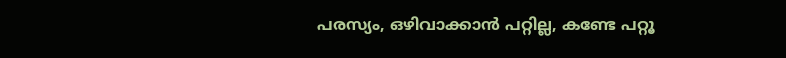പരസ്യം, ഒഴിവാക്കാന്‍ പറ്റില്ല, കണ്ടേ പറ്റൂ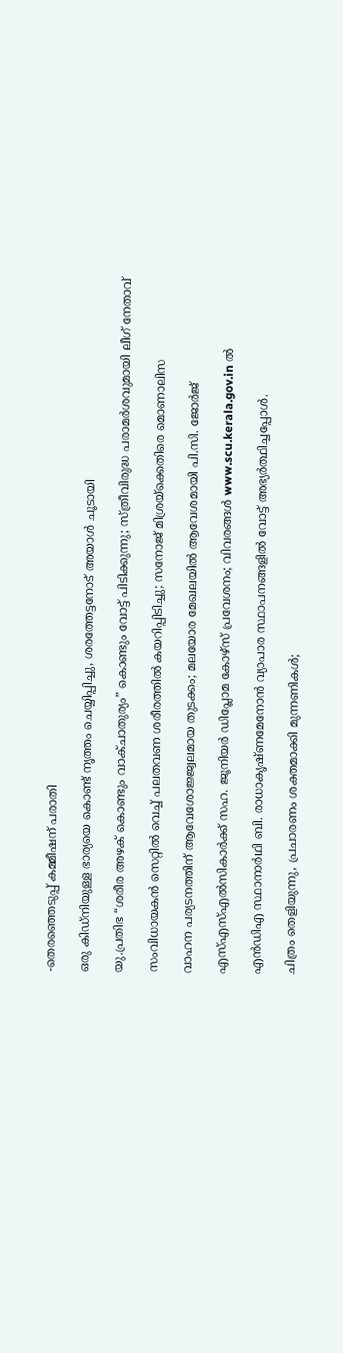-തെരഞ്ഞെടുപ്പ് കമ്മീഷന് പരാതി

ഒരു കിഡ്നിയുള്ള ഭാര്യയെ കൊണ്ട് നൃത്തം ചെയ്യിപ്പിച്ചു, ശരത്തേട്ടനോട് അയാൾ ചൂടായി

യു.പ്രതിഭ “ശരീര അഴക് കൊണ്ടും വാക്ചാതുര്യം” കൊണ്ടും വോട്ട് പിടിക്കുന്നു; സ്ത്രീവിരുദ്ധ പരാമർശവുമായി ലീഗ് നേതാവ്

സംവിധായകൻ സെറ്റിൽ വെച്ച് പലതവണ ശരീരത്തിൽ കയറിപ്പിടിച്ചു; സനോജ് മിശ്രയ്‌ക്കെതിരെ മൊണാലിസ

വാഹന പര്യടനത്തിന് ആവേശോജ്ജ്വലമായ തുടക്കം; മലയോര മേഖലയില്‍ ആവേശമായി പി.സി. ജോര്‍ജ്

എസ്എസ്എല്‍സികാര്‍ക്ക് സഹ. ജൂനിയര്‍ ഡിപ്ലോമ കോഴ്‌സ് പ്രവേശനം; വിവരങ്ങള്‍ www.scu.kerala.gov.in ല്‍

എന്‍ഡിഎ സ്ഥാനാര്‍ഥി ബി. രാധാകൃഷ്ണമേനോന്‍ വ്യാപാര സ്ഥാപനങ്ങളില്‍ വോട്ട് അഭ്യര്‍ത്ഥിച്ചപ്പോള്‍.

ചിത്രം തെളിയുന്നു, പ്രചാരണം ശക്തമാക്കി മുന്നണികള്‍;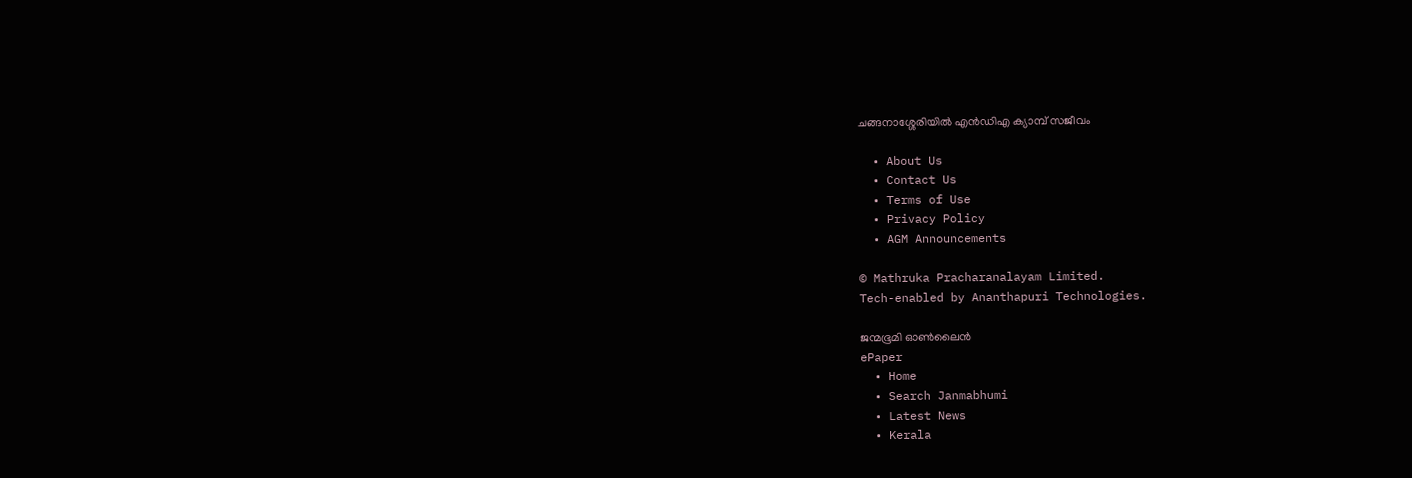ചങ്ങനാശ്ശേരിയില്‍ എന്‍ഡിഎ ക്യാമ്പ് സജീവം

  • About Us
  • Contact Us
  • Terms of Use
  • Privacy Policy
  • AGM Announcements

© Mathruka Pracharanalayam Limited.
Tech-enabled by Ananthapuri Technologies.

ജന്മഭൂമി ഓണ്‍ലൈന്‍
ePaper
  • Home
  • Search Janmabhumi
  • Latest News
  • Kerala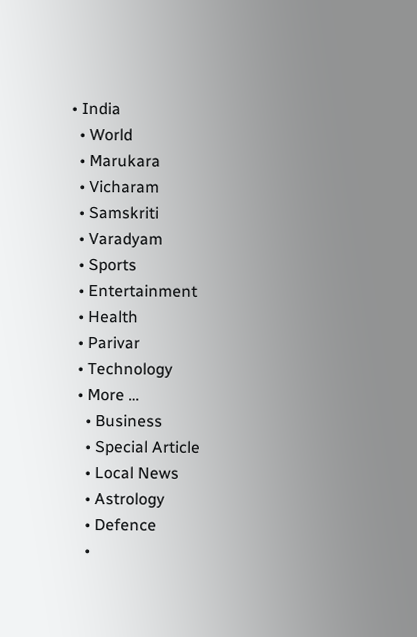• India
  • World
  • Marukara
  • Vicharam
  • Samskriti
  • Varadyam
  • Sports
  • Entertainment
  • Health
  • Parivar
  • Technology
  • More …
    • Business
    • Special Article
    • Local News
    • Astrology
    • Defence
    •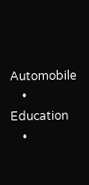Automobile
    • Education
    •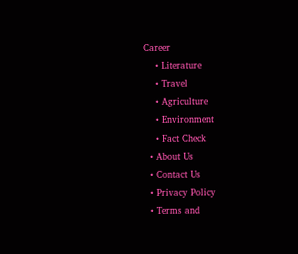Career
    • Literature
    • Travel
    • Agriculture
    • Environment
    • Fact Check
  • About Us
  • Contact Us
  • Privacy Policy
  • Terms and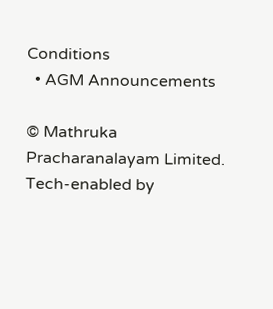Conditions
  • AGM Announcements

© Mathruka Pracharanalayam Limited.
Tech-enabled by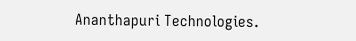Ananthapuri Technologies.